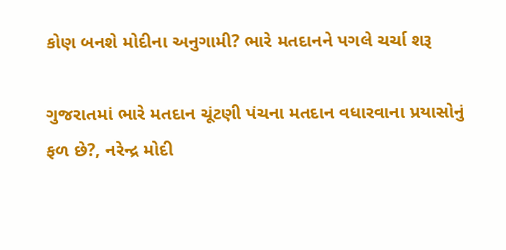કોણ બનશે મોદીના અનુગામી? ભારે મતદાનને પગલે ચર્ચા શરૂ

ગુજરાતમાં ભારે મતદાન ચૂંટણી પંચના મતદાન વધારવાના પ્રયાસોનું ફળ છે?, નરેન્દ્ર મોદી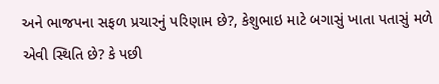અને ભાજપના સફળ પ્રચારનું પરિણામ છે?, કેશુભાઇ માટે બગાસું ખાતા પતાસું મળે એવી સ્થિતિ છે? કે પછી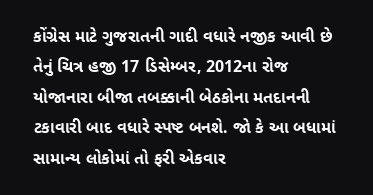કોંગ્રેસ માટે ગુજરાતની ગાદી વધારે નજીક આવી છે તેનું ચિત્ર હજી 17 ડિસેમ્બર, 2012ના રોજ યોજાનારા બીજા તબક્કાની બેઠકોના મતદાનની ટકાવારી બાદ વધારે સ્પષ્ટ બનશે. જો કે આ બધામાં સામાન્ય લોકોમાં તો ફરી એકવાર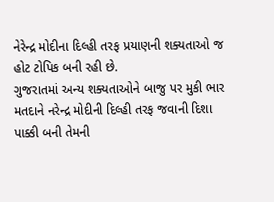નેરેન્દ્ર મોદીના દિલ્હી તરફ પ્રયાણની શક્યતાઓ જ હોટ ટોપિક બની રહી છે.
ગુજરાતમાં અન્ય શક્યતાઓને બાજુ પર મુકી ભાર મતદાને નરેન્દ્ર મોદીની દિલ્હી તરફ જવાની દિશા પાક્કી બની તેમની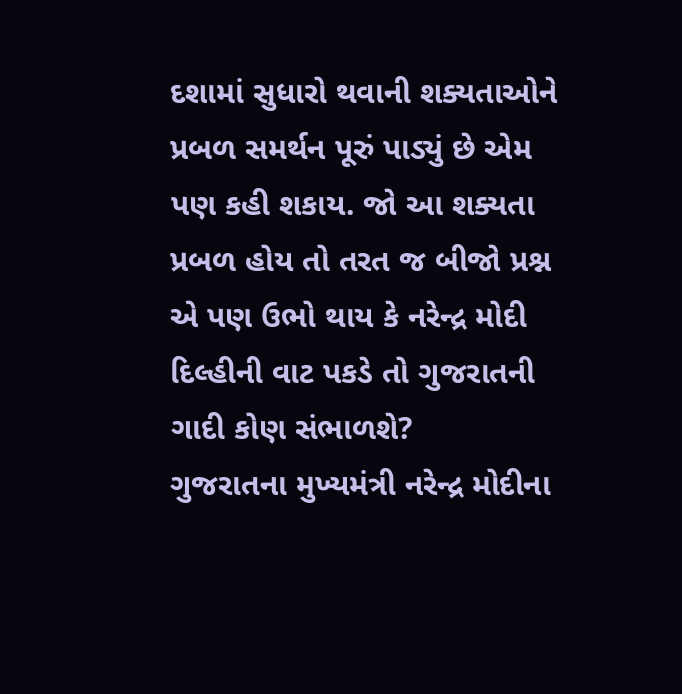દશામાં સુધારો થવાની શક્યતાઓને પ્રબળ સમર્થન પૂરું પાડ્યું છે એમ પણ કહી શકાય. જો આ શક્યતા પ્રબળ હોય તો તરત જ બીજો પ્રશ્ન એ પણ ઉભો થાય કે નરેન્દ્ર મોદી દિલ્હીની વાટ પકડે તો ગુજરાતની ગાદી કોણ સંભાળશે?
ગુજરાતના મુખ્યમંત્રી નરેન્દ્ર મોદીના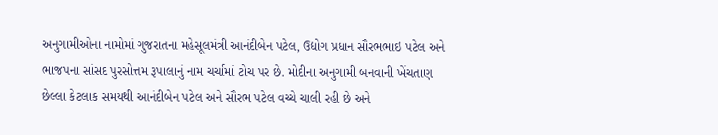અનુગામીઓના નામોમાં ગુજરાતના મહેસૂલમંત્રી આનંદીબેન પટેલ, ઉદ્યોગ પ્રધાન સૌરભભાઇ પટેલ અને ભાજપના સાંસદ પુરસોત્તમ રૂપાલાનું નામ ચર્ચામાં ટોચ પર છે. મોદીના અનુગામી બનવાની ખેંચતાણ છેલ્લા કેટલાક સમયથી આનંદીબેન પટેલ અને સૌરભ પટેલ વચ્ચે ચાલી રહી છે અને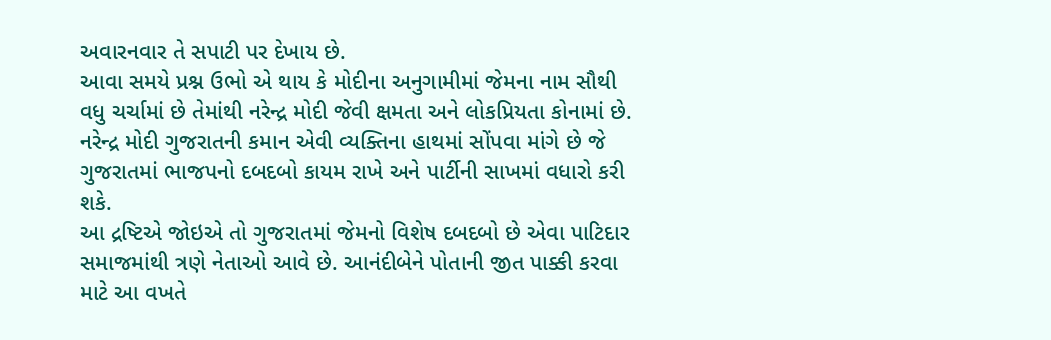અવારનવાર તે સપાટી પર દેખાય છે.
આવા સમયે પ્રશ્ન ઉભો એ થાય કે મોદીના અનુગામીમાં જેમના નામ સૌથી વધુ ચર્ચામાં છે તેમાંથી નરેન્દ્ર મોદી જેવી ક્ષમતા અને લોકપ્રિયતા કોનામાં છે. નરેન્દ્ર મોદી ગુજરાતની કમાન એવી વ્યક્તિના હાથમાં સોંપવા માંગે છે જે ગુજરાતમાં ભાજપનો દબદબો કાયમ રાખે અને પાર્ટીની સાખમાં વધારો કરી શકે.
આ દ્રષ્ટિએ જોઇએ તો ગુજરાતમાં જેમનો વિશેષ દબદબો છે એવા પાટિદાર સમાજમાંથી ત્રણે નેતાઓ આવે છે. આનંદીબેને પોતાની જીત પાક્કી કરવા માટે આ વખતે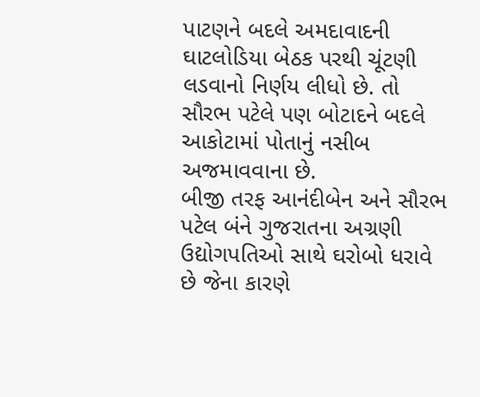પાટણને બદલે અમદાવાદની ઘાટલોડિયા બેઠક પરથી ચૂંટણી લડવાનો નિર્ણય લીધો છે. તો સૌરભ પટેલે પણ બોટાદને બદલે આકોટામાં પોતાનું નસીબ અજમાવવાના છે.
બીજી તરફ આનંદીબેન અને સૌરભ પટેલ બંને ગુજરાતના અગ્રણી ઉદ્યોગપતિઓ સાથે ઘરોબો ધરાવે છે જેના કારણે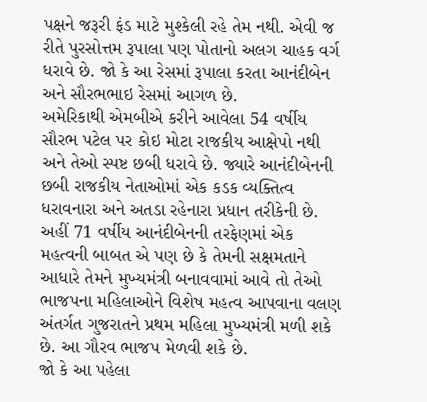પક્ષને જરૂરી ફંડ માટે મુશ્કેલી રહે તેમ નથી. એવી જ રીતે પુરસોત્તમ રૂપાલા પણ પોતાનો અલગ ચાહક વર્ગ ધરાવે છે. જો કે આ રેસમાં રૂપાલા કરતા આનંદીબેન અને સૌરભભાઇ રેસમાં આગળ છે.
અમેરિકાથી એમબીએ કરીને આવેલા 54 વર્ષીય સૌરભ પટેલ પર કોઇ મોટા રાજકીય આક્ષેપો નથી અને તેઓ સ્પષ્ટ છબી ધરાવે છે. જ્યારે આનંદીબેનની છબી રાજકીય નેતાઓમાં એક કડક વ્યક્તિત્વ ધરાવનારા અને અતડા રહેનારા પ્રધાન તરીકેની છે.
અહીં 71 વર્ષીય આનંદીબેનની તરફેણમાં એક મહત્વની બાબત એ પણ છે કે તેમની સક્ષમતાને આધારે તેમને મુખ્યમંત્રી બનાવવામાં આવે તો તેઓ ભાજપના મહિલાઓને વિશેષ મહત્વ આપવાના વલણ અંતર્ગત ગુજરાતને પ્રથમ મહિલા મુખ્યમંત્રી મળી શકે છે. આ ગૌરવ ભાજપ મેળવી શકે છે.
જો કે આ પહેલા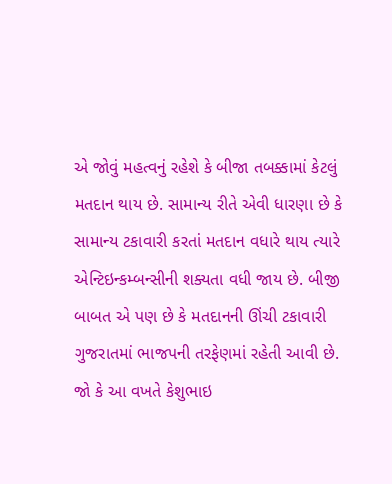એ જોવું મહત્વનું રહેશે કે બીજા તબક્કામાં કેટલું મતદાન થાય છે. સામાન્ય રીતે એવી ધારણા છે કે સામાન્ય ટકાવારી કરતાં મતદાન વધારે થાય ત્યારે એન્ટિઇન્કમ્બન્સીની શક્યતા વધી જાય છે. બીજી બાબત એ પણ છે કે મતદાનની ઊંચી ટકાવારી ગુજરાતમાં ભાજપની તરફેણમાં રહેતી આવી છે. જો કે આ વખતે કેશુભાઇ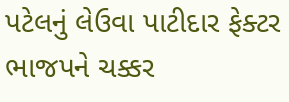પટેલનું લેઉવા પાટીદાર ફેક્ટર ભાજપને ચક્કર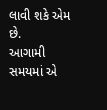લાવી શકે એમ છે.
આગામી સમયમાં એ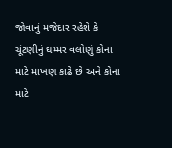જોવાનું મજેદાર રહેશે કે ચૂંટણીનું ઘમ્મર વલોણું કોના માટે માખણ કાઢે છે અને કોના માટે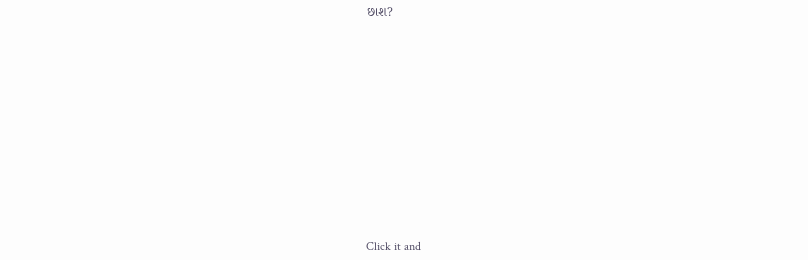છાશ?












Click it and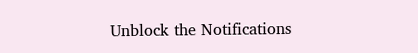Unblock the Notifications